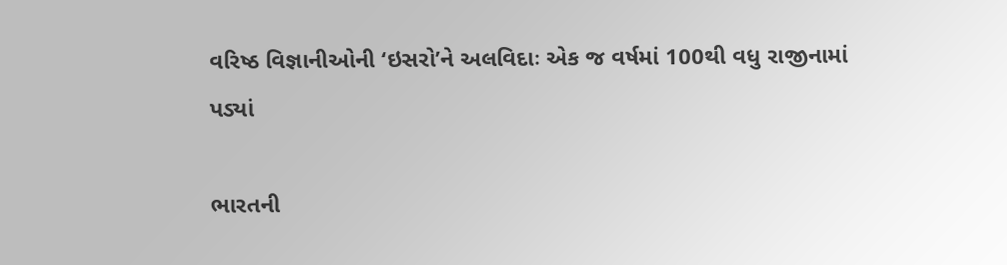વરિષ્ઠ વિજ્ઞાનીઓની ‘ઇસરો’ને અલવિદાઃ એક જ વર્ષમાં 100થી વધુ રાજીનામાં પડ્યાં

ભારતની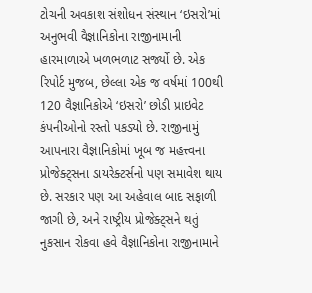ટોચની અવકાશ સંશોધન સંસ્થાન ‘ઇસરો’માં અનુભવી વૈજ્ઞાનિકોના રાજીનામાની હારમાળાએ ખળભળાટ સર્જ્યો છે. એક રિપોર્ટ મુજબ, છેલ્લા એક જ વર્ષમાં 100થી 120 વૈજ્ઞાનિકોએ ‘ઇસરો’ છોડી પ્રાઇવેટ કંપનીઓનો રસ્તો પકડ્યો છે. રાજીનામું આપનારા વૈજ્ઞાનિકોમાં ખૂબ જ મહત્ત્વના પ્રોજેક્ટ્સના ડાયરેક્ટર્સનો પણ સમાવેશ થાય છે. સરકાર પણ આ અહેવાલ બાદ સફાળી જાગી છે, અને રાષ્ટ્રીય પ્રોજેક્ટ્સને થતું નુકસાન રોકવા હવે વૈજ્ઞાનિકોના રાજીનામાને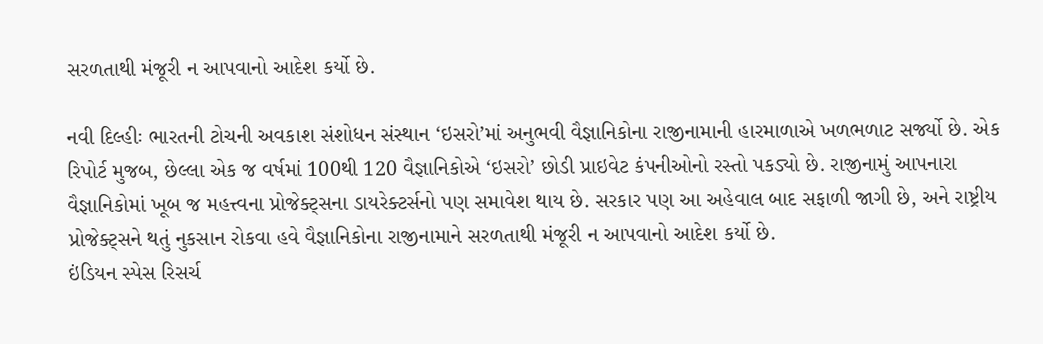સરળતાથી મંજૂરી ન આપવાનો આદેશ કર્યો છે.

નવી દિલ્હીઃ ભારતની ટોચની અવકાશ સંશોધન સંસ્થાન ‘ઇસરો’માં અનુભવી વૈજ્ઞાનિકોના રાજીનામાની હારમાળાએ ખળભળાટ સર્જ્યો છે. એક રિપોર્ટ મુજબ, છેલ્લા એક જ વર્ષમાં 100થી 120 વૈજ્ઞાનિકોએ ‘ઇસરો’ છોડી પ્રાઇવેટ કંપનીઓનો રસ્તો પકડ્યો છે. રાજીનામું આપનારા વૈજ્ઞાનિકોમાં ખૂબ જ મહત્ત્વના પ્રોજેક્ટ્સના ડાયરેક્ટર્સનો પણ સમાવેશ થાય છે. સરકાર પણ આ અહેવાલ બાદ સફાળી જાગી છે, અને રાષ્ટ્રીય પ્રોજેક્ટ્સને થતું નુકસાન રોકવા હવે વૈજ્ઞાનિકોના રાજીનામાને સરળતાથી મંજૂરી ન આપવાનો આદેશ કર્યો છે.
ઇંડિયન સ્પેસ રિસર્ચ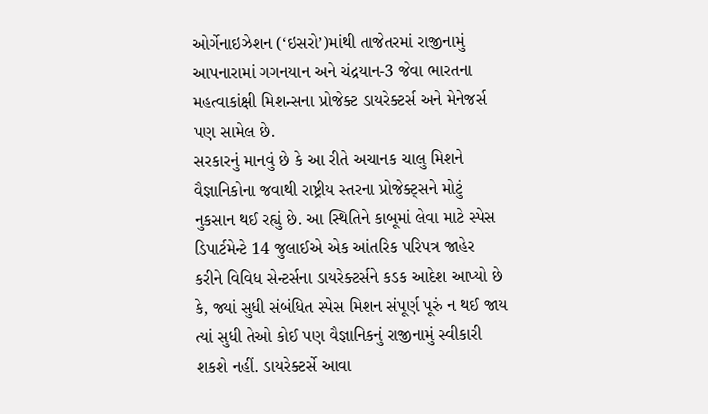ઓર્ગેનાઇઝેશન (‘ઇસરો’)માંથી તાજેતરમાં રાજીનામું આપનારામાં ગગનયાન અને ચંદ્રયાન-3 જેવા ભારતના મહત્વાકાંક્ષી મિશન્સના પ્રોજેક્ટ ડાયરેક્ટર્સ અને મેનેજર્સ પણ સામેલ છે.
સરકારનું માનવું છે કે આ રીતે અચાનક ચાલુ મિશને વૈજ્ઞાનિકોના જવાથી રાષ્ટ્રીય સ્તરના પ્રોજેક્ટ્સને મોટું નુકસાન થઈ રહ્યું છે. આ સ્થિતિને કાબૂમાં લેવા માટે સ્પેસ ડિપાર્ટમેન્ટે 14 જુલાઈએ એક આંતરિક પરિપત્ર જાહેર કરીને વિવિધ સેન્ટર્સના ડાયરેક્ટર્સને કડક આદેશ આપ્યો છે કે, જ્યાં સુધી સંબંધિત સ્પેસ મિશન સંપૂર્ણ પૂરું ન થઈ જાય ત્યાં સુધી તેઓ કોઈ પણ વૈજ્ઞાનિકનું રાજીનામું સ્વીકારી શકશે નહીં. ડાયરેક્ટર્સે આવા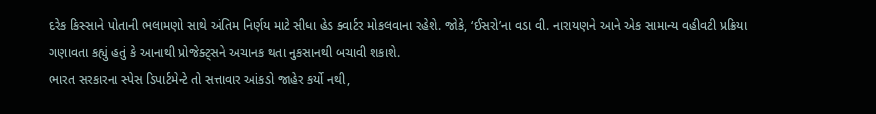દરેક કિસ્સાને પોતાની ભલામણો સાથે અંતિમ નિર્ણય માટે સીધા હેડ ક્વાર્ટર મોકલવાના રહેશે. જોકે, ‘ઈસરો’ના વડા વી. નારાયણને આને એક સામાન્ય વહીવટી પ્રક્રિયા ગણાવતા કહ્યું હતું કે આનાથી પ્રોજેક્ટ્સને અચાનક થતા નુકસાનથી બચાવી શકાશે.
ભારત સરકારના સ્પેસ ડિપાર્ટમેન્ટે તો સત્તાવાર આંકડો જાહેર કર્યો નથી,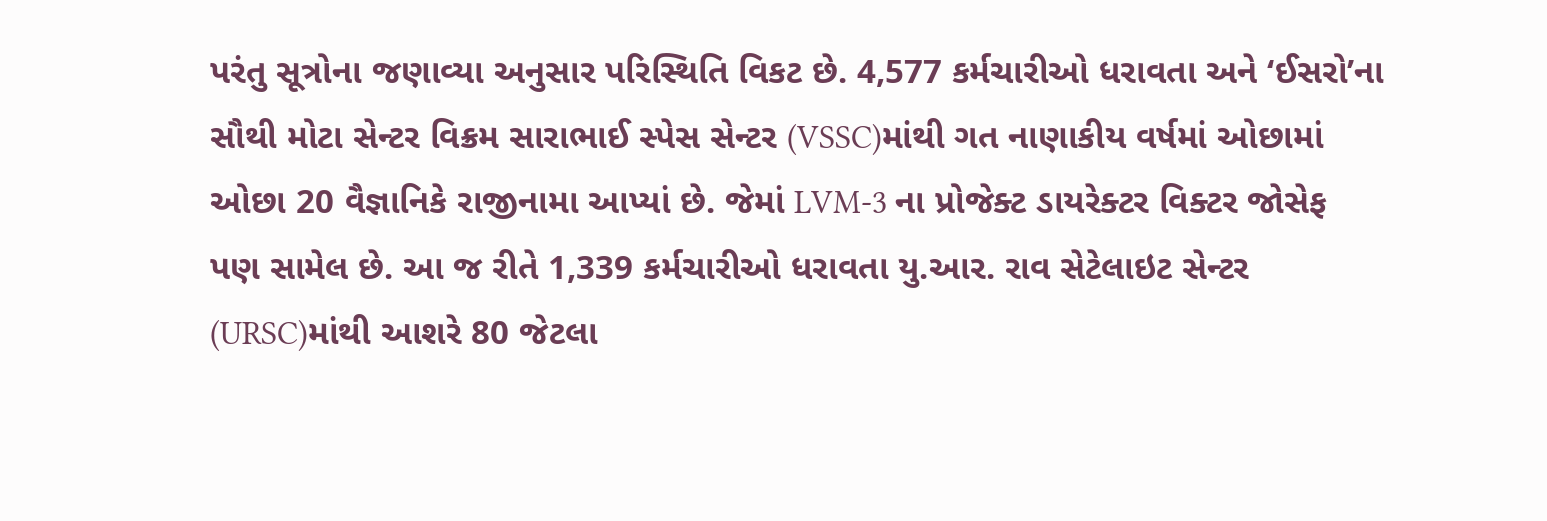પરંતુ સૂત્રોના જણાવ્યા અનુસાર પરિસ્થિતિ વિકટ છે. 4,577 કર્મચારીઓ ધરાવતા અને ‘ઈસરો’ના સૌથી મોટા સેન્ટર વિક્રમ સારાભાઈ સ્પેસ સેન્ટર (VSSC)માંથી ગત નાણાકીય વર્ષમાં ઓછામાં ઓછા 20 વૈજ્ઞાનિકે રાજીનામા આપ્યાં છે. જેમાં LVM-3 ના પ્રોજેક્ટ ડાયરેક્ટર વિક્ટર જોસેફ પણ સામેલ છે. આ જ રીતે 1,339 કર્મચારીઓ ધરાવતા યુ.આર. રાવ સેટેલાઇટ સેન્ટર (URSC)માંથી આશરે 80 જેટલા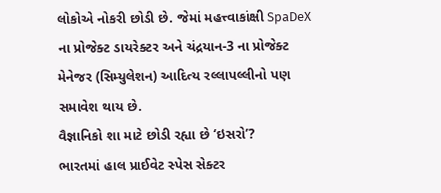લોકોએ નોકરી છોડી છે. જેમાં મહત્ત્વાકાંક્ષી SpaDeX ના પ્રોજેક્ટ ડાયરેક્ટર અને ચંદ્રયાન-3 ના પ્રોજેક્ટ મેનેજર (સિમ્યુલેશન) આદિત્ય રલ્લાપલ્લીનો પણ સમાવેશ થાય છે.
વૈજ્ઞાનિકો શા માટે છોડી રહ્યા છે ‘ઇસરો’?
ભારતમાં હાલ પ્રાઈવેટ સ્પેસ સેક્ટર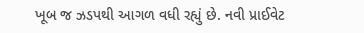ખૂબ જ ઝડપથી આગળ વધી રહ્યું છે. નવી પ્રાઈવેટ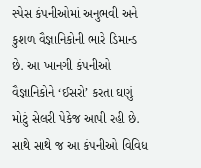સ્પેસ કંપનીઓમાં અનુભવી અને કુશળ વૈજ્ઞાનિકોની ભારે ડિમાન્ડ છે. આ ખાનગી કંપનીઓ વૈજ્ઞાનિકોને ‘ઈસરો’ કરતા ઘણું મોટું સેલરી પેકેજ આપી રહી છે. સાથે સાથે જ આ કંપનીઓ વિવિધ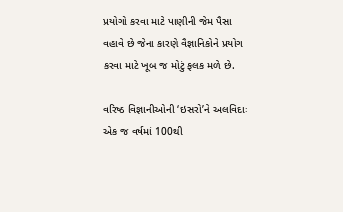પ્રયોગો કરવા માટે પાણીની જેમ પૈસા વહાવે છે જેના કારણે વૈજ્ઞાનિકોને પ્રયોગ કરવા માટે ખૂબ જ મોટું ફલક મળે છે.

વરિષ્ઠ વિજ્ઞાનીઓની ‘ઇસરો’ને અલવિદાઃ એક જ વર્ષમાં 100થી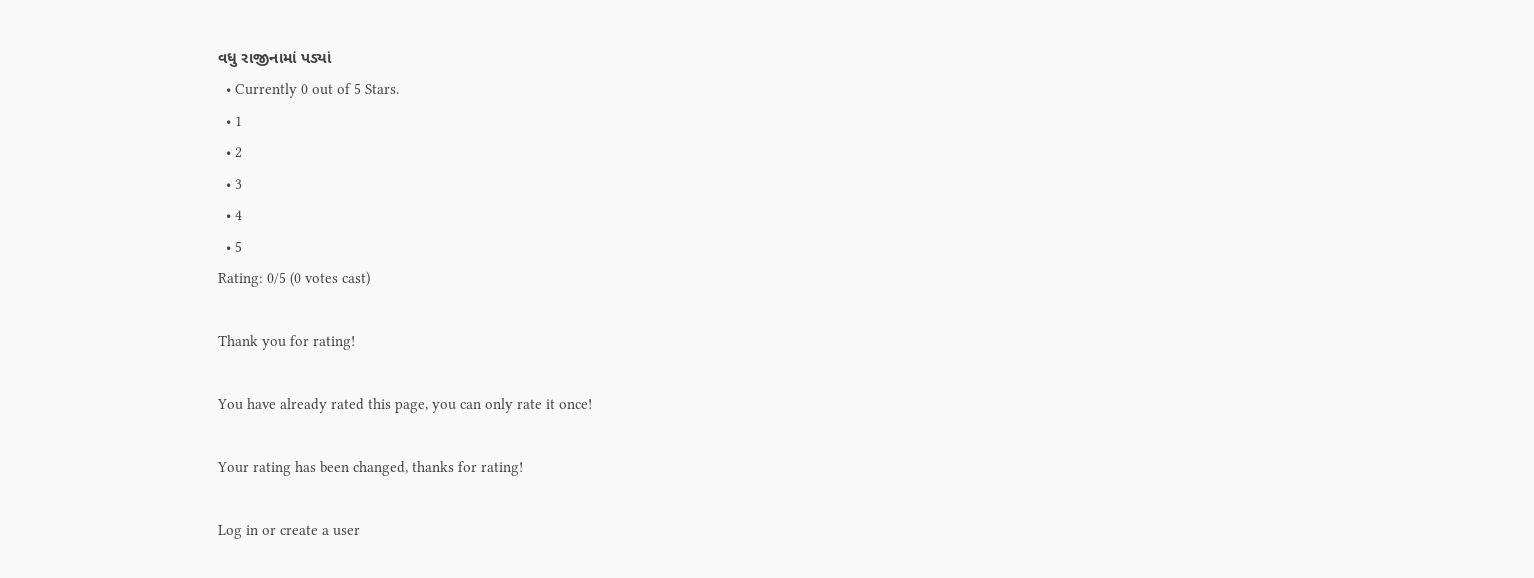વધુ રાજીનામાં પડ્યાં
  • Currently 0 out of 5 Stars.
  • 1
  • 2
  • 3
  • 4
  • 5
Rating: 0/5 (0 votes cast)

Thank you for rating!

You have already rated this page, you can only rate it once!

Your rating has been changed, thanks for rating!

Log in or create a user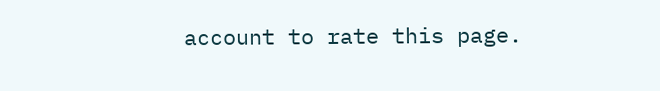account to rate this page.